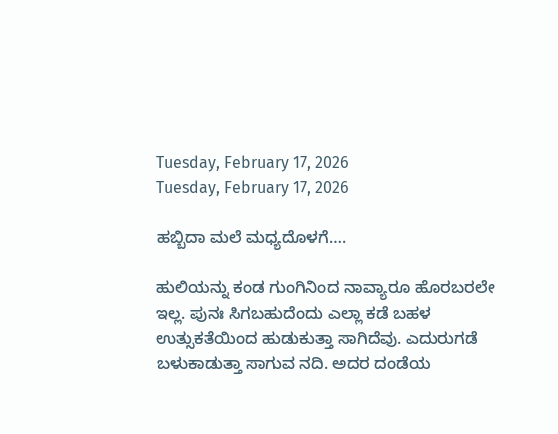Tuesday, February 17, 2026
Tuesday, February 17, 2026

ಹಬ್ಬಿದಾ ಮಲೆ ಮಧ್ಯದೊಳಗೆ….

ಹುಲಿಯನ್ನು ಕಂಡ ಗುಂಗಿನಿಂದ ನಾವ್ಯಾರೂ ಹೊರಬರಲೇ ಇಲ್ಲ. ಪುನಃ ಸಿಗಬಹುದೆಂದು ಎಲ್ಲಾ ಕಡೆ ಬಹಳ ಉತ್ಸುಕತೆಯಿಂದ ಹುಡುಕುತ್ತಾ ಸಾಗಿದೆವು. ಎದುರುಗಡೆ ಬಳುಕಾಡುತ್ತಾ ಸಾಗುವ ನದಿ. ಅದರ ದಂಡೆಯ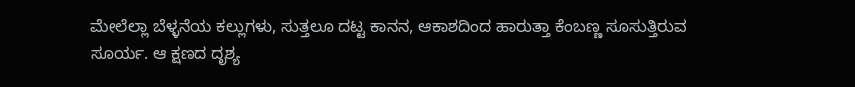ಮೇಲೆಲ್ಲಾ ಬೆಳ್ಳನೆಯ ಕಲ್ಲುಗಳು, ಸುತ್ತಲೂ ದಟ್ಟ ಕಾನನ, ಆಕಾಶದಿಂದ ಹಾರುತ್ತಾ ಕೆಂಬಣ್ಣ ಸೂಸುತ್ತಿರುವ ಸೂರ್ಯ. ಆ ಕ್ಷಣದ ದೃಶ್ಯ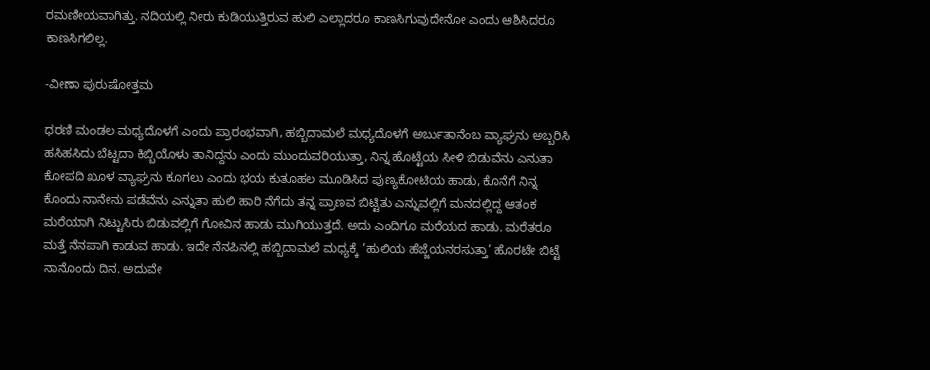ರಮಣೀಯವಾಗಿತ್ತು. ನದಿಯಲ್ಲಿ ನೀರು ಕುಡಿಯುತ್ತಿರುವ ಹುಲಿ ಎಲ್ಲಾದರೂ ಕಾಣಸಿಗುವುದೇನೋ ಎಂದು ಆಶಿಸಿದರೂ ಕಾಣಸಿಗಲಿಲ್ಲ.

-ವೀಣಾ ಪುರುಷೋತ್ತಮ

ಧರಣಿ ಮಂಡಲ ಮಧ್ಯದೊಳಗೆ ಎಂದು ಪ್ರಾರಂಭವಾಗಿ, ಹಬ್ಬಿದಾಮಲೆ ಮಧ್ಯದೊಳಗೆ ಅರ್ಬುತಾನೆಂಬ ವ್ಯಾಘ್ರನು ಅಬ್ಬರಿಸಿ ಹಸಿಹಸಿದು ಬೆಟ್ಟದಾ ಕಿಬ್ಬಿಯೊಳು ತಾನಿದ್ದನು ಎಂದು ಮುಂದುವರಿಯುತ್ತಾ, ನಿನ್ನ ಹೊಟ್ಟೆಯ ಸೀಳಿ ಬಿಡುವೆನು ಎನುತಾ ಕೋಪದಿ ಖೂಳ ವ್ಯಾಘ್ರನು ಕೂಗಲು ಎಂದು ಭಯ ಕುತೂಹಲ ಮೂಡಿಸಿದ ಪುಣ್ಯಕೋಟಿಯ ಹಾಡು, ಕೊನೆಗೆ ನಿನ್ನ ಕೊಂದು ನಾನೇನು ಪಡೆವೆನು ಎನ್ನುತಾ ಹುಲಿ ಹಾರಿ ನೆಗೆದು ತನ್ನ ಪ್ರಾಣವ ಬಿಟ್ಟಿತು ಎನ್ನುವಲ್ಲಿಗೆ ಮನದಲ್ಲಿದ್ದ ಆತಂಕ ಮರೆಯಾಗಿ ನಿಟ್ಟುಸಿರು ಬಿಡುವಲ್ಲಿಗೆ ಗೋವಿನ ಹಾಡು ಮುಗಿಯುತ್ತದೆ. ಅದು ಎಂದಿಗೂ ಮರೆಯದ ಹಾಡು. ಮರೆತರೂ ಮತ್ತೆ ನೆನಪಾಗಿ ಕಾಡುವ ಹಾಡು. ಇದೇ ನೆನಪಿನಲ್ಲಿ ಹಬ್ಬಿದಾಮಲೆ ಮಧ್ಯಕ್ಕೆ ‘ಹುಲಿಯ ಹೆಜ್ಜೆಯನರಸುತ್ತಾ’ ಹೊರಟೇ ಬಿಟ್ಟೆ ನಾನೊಂದು ದಿನ. ಅದುವೇ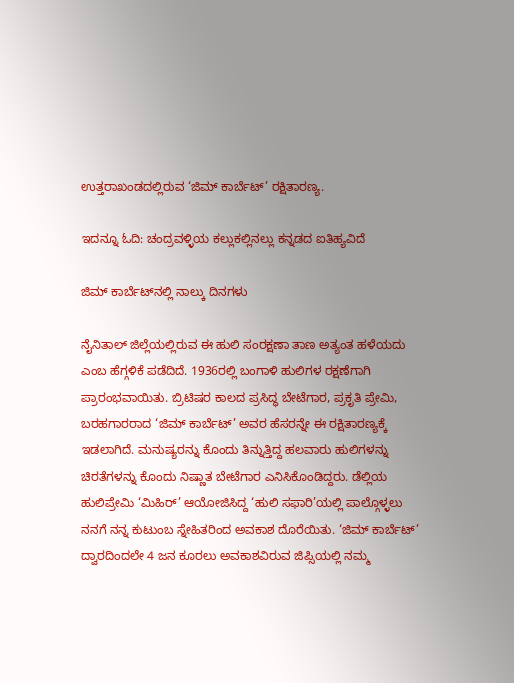ಉತ್ತರಾಖಂಡದಲ್ಲಿರುವ ‘ಜಿಮ್ ಕಾರ್ಬೆಟ್’ ರಕ್ಷಿತಾರಣ್ಯ.

ಇದನ್ನೂ ಓದಿ: ಚಂದ್ರವಳ್ಳಿಯ ಕಲ್ಲುಕಲ್ಲಿನಲ್ಲು ಕನ್ನಡದ ಐತಿಹ್ಯವಿದೆ

ಜಿಮ್‌ ಕಾರ್ಬೆಟ್‌ನಲ್ಲಿ ನಾಲ್ಕು ದಿನಗಳು

ನೈನಿತಾಲ್ ಜಿಲ್ಲೆಯಲ್ಲಿರುವ ಈ ಹುಲಿ ಸಂರಕ್ಷಣಾ ತಾಣ ಅತ್ಯಂತ ಹಳೆಯದು ಎಂಬ ಹೆಗ್ಗಳಿಕೆ ಪಡೆದಿದೆ. 1936ರಲ್ಲಿ ಬಂಗಾಳಿ ಹುಲಿಗಳ ರಕ್ಷಣೆಗಾಗಿ ಪ್ರಾರಂಭವಾಯಿತು. ಬ್ರಿಟಿಷರ ಕಾಲದ ಪ್ರಸಿದ್ಧ ಬೇಟೆಗಾರ, ಪ್ರಕೃತಿ ಪ್ರೇಮಿ, ಬರಹಗಾರರಾದ ‘ಜಿಮ್ ಕಾರ್ಬೆಟ್’ ಅವರ ಹೆಸರನ್ನೇ ಈ ರಕ್ಷಿತಾರಣ್ಯಕ್ಕೆ ಇಡಲಾಗಿದೆ. ಮನುಷ್ಯರನ್ನು ಕೊಂದು ತಿನ್ನುತ್ತಿದ್ದ ಹಲವಾರು ಹುಲಿಗಳನ್ನು ಚಿರತೆಗಳನ್ನು ಕೊಂದು ನಿಷ್ಣಾತ ಬೇಟೆಗಾರ ಎನಿಸಿಕೊಂಡಿದ್ದರು. ಡೆಲ್ಲಿಯ ಹುಲಿಪ್ರೇಮಿ ‘ಮಿಹಿರ್’ ಆಯೋಜಿಸಿದ್ದ ‘ಹುಲಿ ಸಫಾರಿ’ಯಲ್ಲಿ ಪಾಲ್ಗೊಳ್ಳಲು ನನಗೆ ನನ್ನ ಕುಟುಂಬ ಸ್ನೇಹಿತರಿಂದ ಅವಕಾಶ ದೊರೆಯಿತು. ‘ಜಿಮ್ ಕಾರ್ಬೆಟ್’ ದ್ವಾರದಿಂದಲೇ 4 ಜನ ಕೂರಲು ಅವಕಾಶವಿರುವ ಜಿಪ್ಸಿಯಲ್ಲಿ ನಮ್ಮ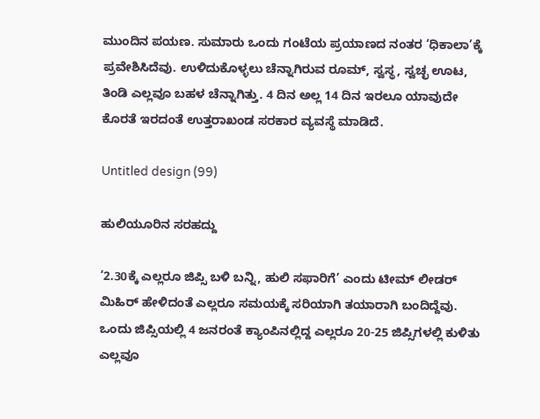ಮುಂದಿನ ಪಯಣ. ಸುಮಾರು ಒಂದು ಗಂಟೆಯ ಪ್ರಯಾಣದ ನಂತರ ‘ಧಿಕಾಲಾ’ಕ್ಕೆ ಪ್ರವೇಶಿಸಿದೆವು. ಉಳಿದುಕೊಳ್ಳಲು ಚೆನ್ನಾಗಿರುವ ರೂಮ್, ಸ್ವಸ್ಥ, ಸ್ವಚ್ಛ ಊಟ, ತಿಂಡಿ ಎಲ್ಲವೂ ಬಹಳ ಚೆನ್ನಾಗಿತ್ತು. 4 ದಿನ ಅಲ್ಲ 14 ದಿನ ಇರಲೂ ಯಾವುದೇ ಕೊರತೆ ಇರದಂತೆ ಉತ್ತರಾಖಂಡ ಸರಕಾರ ವ್ಯವಸ್ಥೆ ಮಾಡಿದೆ.

Untitled design (99)

ಹುಲಿಯೂರಿನ ಸರಹದ್ದು

‘2.30ಕ್ಕೆ ಎಲ್ಲರೂ ಜಿಪ್ಸಿ ಬಳಿ ಬನ್ನಿ, ಹುಲಿ ಸಫಾರಿಗೆ’ ಎಂದು ಟೀಮ್ ಲೀಡರ್ ಮಿಹಿರ್ ಹೇಳಿದಂತೆ ಎಲ್ಲರೂ ಸಮಯಕ್ಕೆ ಸರಿಯಾಗಿ ತಯಾರಾಗಿ ಬಂದಿದ್ದೆವು. ಒಂದು ಜಿಪ್ಸಿಯಲ್ಲಿ 4 ಜನರಂತೆ ಕ್ಯಾಂಪಿನಲ್ಲಿದ್ದ ಎಲ್ಲರೂ 20-25 ಜಿಪ್ಸಿಗಳಲ್ಲಿ ಕುಳಿತು ಎಲ್ಲವೂ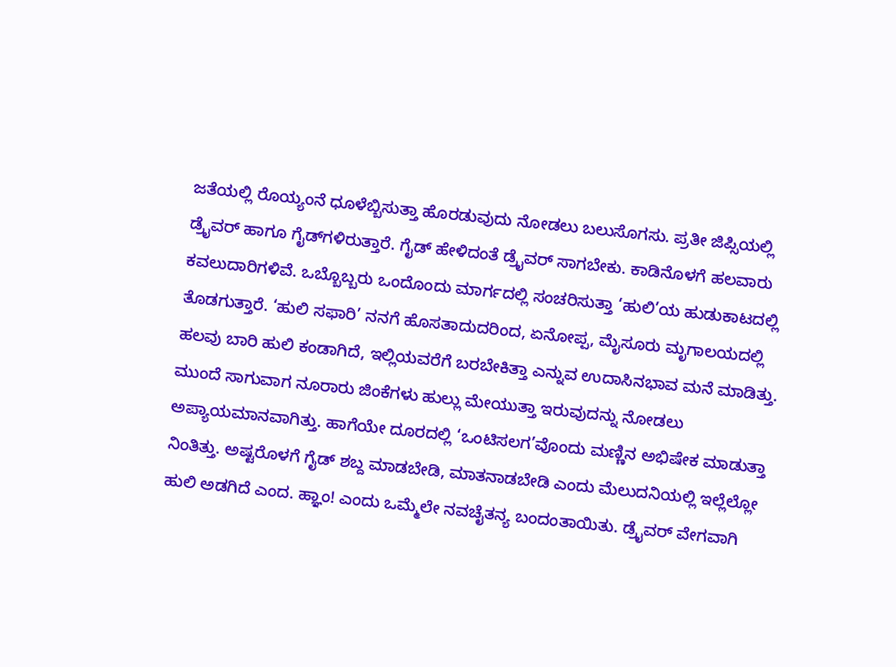ಜತೆಯಲ್ಲಿ ರೊಯ್ಯಂನೆ ಧೂಳೆಬ್ಬಿಸುತ್ತಾ ಹೊರಡುವುದು ನೋಡಲು ಬಲುಸೊಗಸು. ಪ್ರತೀ ಜಿಪ್ಸಿಯಲ್ಲಿ ಡ್ರೈವರ್ ಹಾಗೂ ಗೈಡ್‌ಗಳಿರುತ್ತಾರೆ. ಗೈಡ್ ಹೇಳಿದಂತೆ ಡ್ರೈವರ್ ಸಾಗಬೇಕು. ಕಾಡಿನೊಳಗೆ ಹಲವಾರು ಕವಲುದಾರಿಗಳಿವೆ. ಒಬ್ಬೊಬ್ಬರು ಒಂದೊಂದು ಮಾರ್ಗದಲ್ಲಿ ಸಂಚರಿಸುತ್ತಾ ‘ಹುಲಿ’ಯ ಹುಡುಕಾಟದಲ್ಲಿ ತೊಡಗುತ್ತಾರೆ. ‘ಹುಲಿ ಸಫಾರಿ’ ನನಗೆ ಹೊಸತಾದುದರಿಂದ, ಏನೋಪ್ಪ, ಮೈಸೂರು ಮೃಗಾಲಯದಲ್ಲಿ ಹಲವು ಬಾರಿ ಹುಲಿ ಕಂಡಾಗಿದೆ, ಇಲ್ಲಿಯವರೆಗೆ ಬರಬೇಕಿತ್ತಾ ಎನ್ನುವ ಉದಾಸಿನಭಾವ ಮನೆ ಮಾಡಿತ್ತು. ಮುಂದೆ ಸಾಗುವಾಗ ನೂರಾರು ಜಿಂಕೆಗಳು ಹುಲ್ಲು ಮೇಯುತ್ತಾ ಇರುವುದನ್ನು ನೋಡಲು ಅಪ್ಯಾಯಮಾನವಾಗಿತ್ತು. ಹಾಗೆಯೇ ದೂರದಲ್ಲಿ ‘ಒಂಟಿಸಲಗ’ವೊಂದು ಮಣ್ಣಿನ ಅಭಿಷೇಕ ಮಾಡುತ್ತಾ ನಿಂತಿತ್ತು. ಅಷ್ಟರೊಳಗೆ ಗೈಡ್‌ ಶಬ್ದ ಮಾಡಬೇಡಿ, ಮಾತನಾಡಬೇಡಿ ಎಂದು ಮೆಲುದನಿಯಲ್ಲಿ ಇಲ್ಲೆಲ್ಲೋ ಹುಲಿ ಅಡಗಿದೆ ಎಂದ. ಹ್ಞಾಂ! ಎಂದು ಒಮ್ಮೆಲೇ ನವಚೈತನ್ಯ ಬಂದಂತಾಯಿತು. ಡ್ರೈವರ್ ವೇಗವಾಗಿ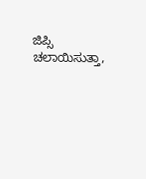ಜಿಪ್ಸಿ ಚಲಾಯಿಸುತ್ತಾ,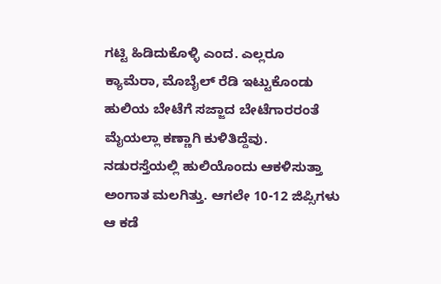ಗಟ್ಟಿ ಹಿಡಿದುಕೊಳ್ಳಿ ಎಂದ. ಎಲ್ಲರೂ ಕ್ಯಾಮೆರಾ, ಮೊಬೈಲ್ ರೆಡಿ ಇಟ್ಟುಕೊಂಡು ಹುಲಿಯ ಬೇಟೆಗೆ ಸಜ್ಜಾದ ಬೇಟೆಗಾರರಂತೆ ಮೈಯಲ್ಲಾ ಕಣ್ಣಾಗಿ ಕುಳಿತಿದ್ದೆವು. ನಡುರಸ್ತೆಯಲ್ಲಿ ಹುಲಿಯೊಂದು ಆಕಳಿಸುತ್ತಾ ಅಂಗಾತ ಮಲಗಿತ್ತು. ಆಗಲೇ 10-12 ಜಿಪ್ಸಿಗಳು ಆ ಕಡೆ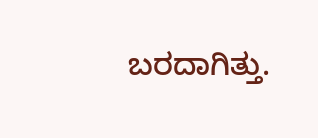ಬರದಾಗಿತ್ತು.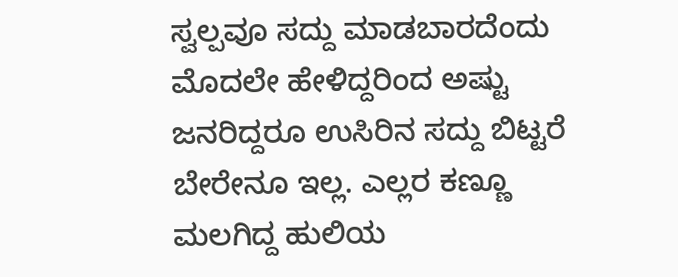ಸ್ವಲ್ಪವೂ ಸದ್ದು ಮಾಡಬಾರದೆಂದು ಮೊದಲೇ ಹೇಳಿದ್ದರಿಂದ ಅಷ್ಟು ಜನರಿದ್ದರೂ ಉಸಿರಿನ ಸದ್ದು ಬಿಟ್ಟರೆ ಬೇರೇನೂ ಇಲ್ಲ. ಎಲ್ಲರ ಕಣ್ಣೂ ಮಲಗಿದ್ದ ಹುಲಿಯ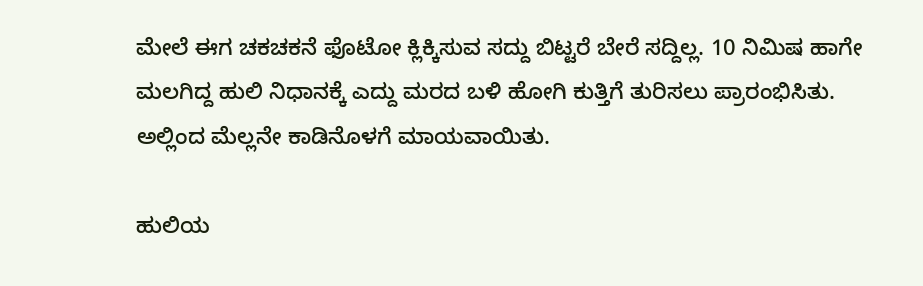ಮೇಲೆ ಈಗ ಚಕಚಕನೆ ಫೊಟೋ ಕ್ಲಿಕ್ಕಿಸುವ ಸದ್ದು ಬಿಟ್ಟರೆ ಬೇರೆ ಸದ್ದಿಲ್ಲ. 10 ನಿಮಿಷ ಹಾಗೇ ಮಲಗಿದ್ದ ಹುಲಿ ನಿಧಾನಕ್ಕೆ ಎದ್ದು ಮರದ ಬಳಿ ಹೋಗಿ ಕುತ್ತಿಗೆ ತುರಿಸಲು ಪ್ರಾರಂಭಿಸಿತು. ಅಲ್ಲಿಂದ ಮೆಲ್ಲನೇ ಕಾಡಿನೊಳಗೆ ಮಾಯವಾಯಿತು.

ಹುಲಿಯ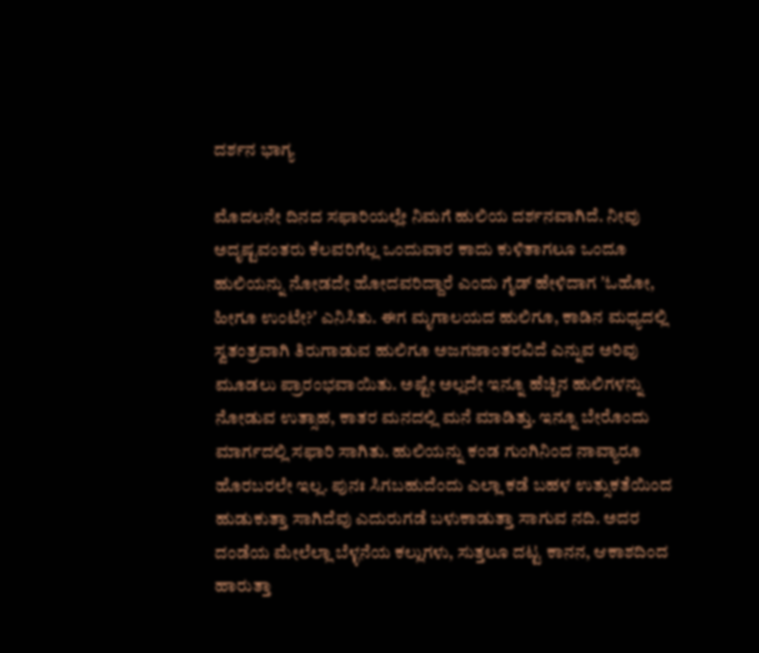ದರ್ಶನ ಭಾಗ್ಯ

ಮೊದಲನೇ ದಿನದ ಸಫಾರಿಯಲ್ಲೇ ನಿಮಗೆ ಹುಲಿಯ ದರ್ಶನವಾಗಿದೆ. ನೀವು ಅದೃಷ್ಟವಂತರು ಕೆಲವರಿಗೆಲ್ಲ ಒಂದುವಾರ ಕಾದು ಕುಳಿತಾಗಲೂ ಒಂದೂ ಹುಲಿಯನ್ನು ನೋಡದೇ ಹೋದವರಿದ್ದಾರೆ ಎಂದು ಗೈಡ್ ಹೇಳಿದಾಗ ʼಓಹೋ, ಹೀಗೂ ಉಂಟೇ?ʼ ಎನಿಸಿತು. ಈಗ ಮೃಗಾಲಯದ ಹುಲಿಗೂ, ಕಾಡಿನ ಮಧ್ಯದಲ್ಲಿ ಸ್ವತಂತ್ರವಾಗಿ ತಿರುಗಾಡುವ ಹುಲಿಗೂ ಅಜಗಜಾಂತರವಿದೆ ಎನ್ನುವ ಅರಿವು ಮೂಡಲು ಪ್ರಾರಂಭವಾಯಿತು. ಅಷ್ಟೇ ಅಲ್ಲದೇ ಇನ್ನೂ ಹೆಚ್ಚಿನ ಹುಲಿಗಳನ್ನು ನೋಡುವ ಉತ್ಸಾಹ, ಕಾತರ ಮನದಲ್ಲಿ ಮನೆ ಮಾಡಿತ್ತು. ಇನ್ನೂ ಬೇರೊಂದು ಮಾರ್ಗದಲ್ಲಿ ಸಫಾರಿ ಸಾಗಿತು. ಹುಲಿಯನ್ನು ಕಂಡ ಗುಂಗಿನಿಂದ ನಾವ್ಯಾರೂ ಹೊರಬರಲೇ ಇಲ್ಲ. ಪುನಃ ಸಿಗಬಹುದೆಂದು ಎಲ್ಲಾ ಕಡೆ ಬಹಳ ಉತ್ಸುಕತೆಯಿಂದ ಹುಡುಕುತ್ತಾ ಸಾಗಿದೆವು ಎದುರುಗಡೆ ಬಳುಕಾಡುತ್ತಾ ಸಾಗುವ ನದಿ. ಅದರ ದಂಡೆಯ ಮೇಲೆಲ್ಲಾ ಬೆಳ್ಳನೆಯ ಕಲ್ಲುಗಳು, ಸುತ್ತಲೂ ದಟ್ಟ ಕಾನನ, ಆಕಾಶದಿಂದ ಹಾರುತ್ತಾ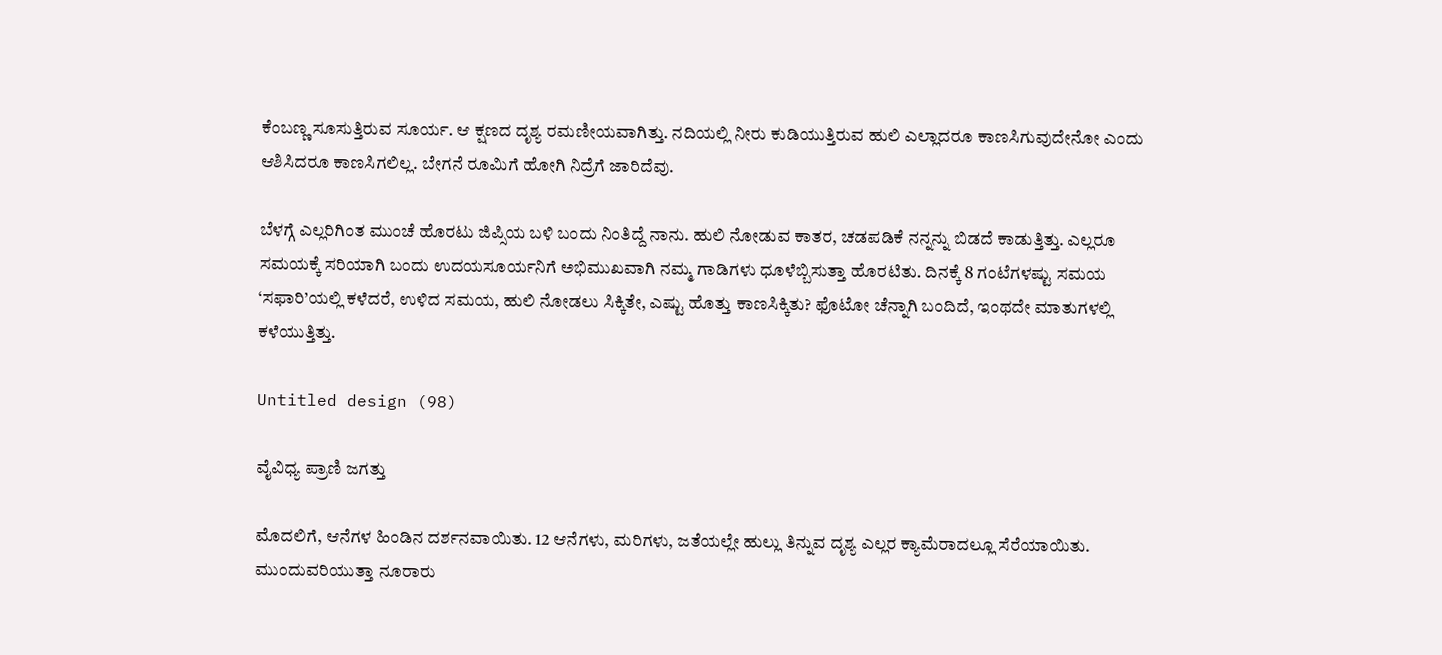ಕೆಂಬಣ್ಣ ಸೂಸುತ್ತಿರುವ ಸೂರ್ಯ. ಆ ಕ್ಷಣದ ದೃಶ್ಯ ರಮಣೀಯವಾಗಿತ್ತು. ನದಿಯಲ್ಲಿ ನೀರು ಕುಡಿಯುತ್ತಿರುವ ಹುಲಿ ಎಲ್ಲಾದರೂ ಕಾಣಸಿಗುವುದೇನೋ ಎಂದು ಆಶಿಸಿದರೂ ಕಾಣಸಿಗಲಿಲ್ಲ. ಬೇಗನೆ ರೂಮಿಗೆ ಹೋಗಿ ನಿದ್ರೆಗೆ ಜಾರಿದೆವು.

ಬೆಳಗ್ಗೆ ಎಲ್ಲರಿಗಿಂತ ಮುಂಚೆ ಹೊರಟು ಜಿಪ್ಸಿಯ ಬಳಿ ಬಂದು ನಿಂತಿದ್ದೆ ನಾನು. ಹುಲಿ ನೋಡುವ ಕಾತರ, ಚಡಪಡಿಕೆ ನನ್ನನ್ನು ಬಿಡದೆ ಕಾಡುತ್ತಿತ್ತು. ಎಲ್ಲರೂ ಸಮಯಕ್ಕೆ ಸರಿಯಾಗಿ ಬಂದು ಉದಯಸೂರ್ಯನಿಗೆ ಅಭಿಮುಖವಾಗಿ ನಮ್ಮ ಗಾಡಿಗಳು ಧೂಳೆಬ್ಬಿಸುತ್ತಾ ಹೊರಟಿತು. ದಿನಕ್ಕೆ 8 ಗಂಟೆಗಳಷ್ಟು ಸಮಯ ‘ಸಫಾರಿ’ಯಲ್ಲಿ ಕಳೆದರೆ, ಉಳಿದ ಸಮಯ, ಹುಲಿ ನೋಡಲು ಸಿಕ್ಕಿತೇ, ಎಷ್ಟು ಹೊತ್ತು ಕಾಣಸಿಕ್ಕಿತು? ಫೊಟೋ ಚೆನ್ನಾಗಿ ಬಂದಿದೆ, ಇಂಥದೇ ಮಾತುಗಳಲ್ಲಿ ಕಳೆಯುತ್ತಿತ್ತು.

Untitled design (98)

ವೈವಿಧ್ಯ ಪ್ರಾಣಿ ಜಗತ್ತು

ಮೊದಲಿಗೆ, ಆನೆಗಳ ಹಿಂಡಿನ ದರ್ಶನವಾಯಿತು. 12 ಆನೆಗಳು, ಮರಿಗಳು, ಜತೆಯಲ್ಲೇ ಹುಲ್ಲು ತಿನ್ನುವ ದೃಶ್ಯ ಎಲ್ಲರ ಕ್ಯಾಮೆರಾದಲ್ಲೂ ಸೆರೆಯಾಯಿತು. ಮುಂದುವರಿಯುತ್ತಾ ನೂರಾರು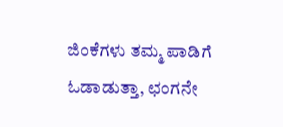ಜಿಂಕೆಗಳು ತಮ್ಮ ಪಾಡಿಗೆ ಓಡಾಡುತ್ತಾ, ಛಂಗನೇ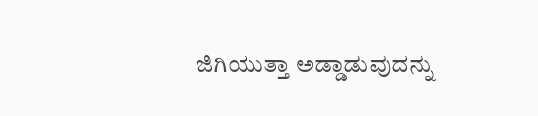ಜಿಗಿಯುತ್ತಾ ಅಡ್ಡಾಡುವುದನ್ನು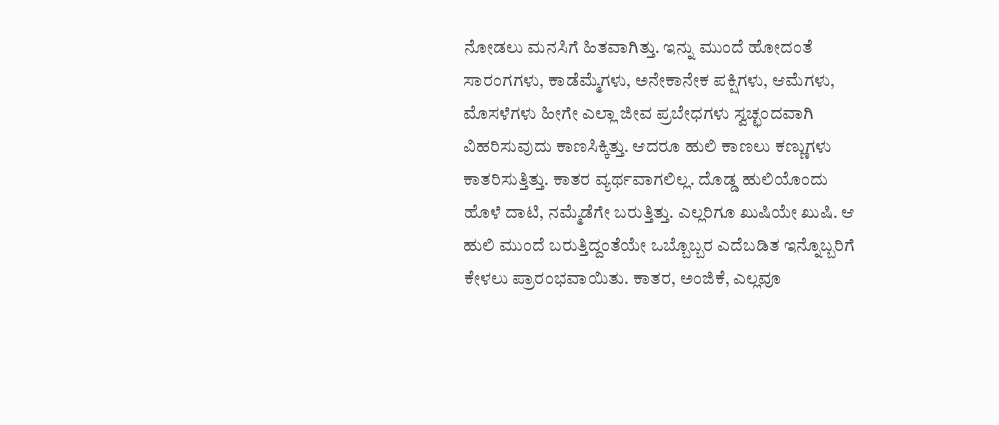ನೋಡಲು ಮನಸಿಗೆ ಹಿತವಾಗಿತ್ತು. ಇನ್ನು ಮುಂದೆ ಹೋದಂತೆ ಸಾರಂಗಗಳು, ಕಾಡೆಮ್ಮೆಗಳು, ಅನೇಕಾನೇಕ ಪಕ್ಷಿಗಳು, ಆಮೆಗಳು, ಮೊಸಳೆಗಳು ಹೀಗೇ ಎಲ್ಲಾ ಜೀವ ಪ್ರಬೇಧಗಳು ಸ್ವಚ್ಛಂದವಾಗಿ ವಿಹರಿಸುವುದು ಕಾಣಸಿಕ್ಕಿತ್ತು. ಆದರೂ ಹುಲಿ ಕಾಣಲು ಕಣ್ಣುಗಳು ಕಾತರಿಸುತ್ತಿತ್ತು. ಕಾತರ ವ್ಯರ್ಥವಾಗಲಿಲ್ಲ. ದೊಡ್ಡ ಹುಲಿಯೊಂದು ಹೊಳೆ ದಾಟಿ, ನಮ್ಮೆಡೆಗೇ ಬರುತ್ತಿತ್ತು. ಎಲ್ಲರಿಗೂ ಖುಷಿಯೇ ಖುಷಿ. ಆ ಹುಲಿ ಮುಂದೆ ಬರುತ್ತಿದ್ದಂತೆಯೇ ಒಬ್ಬೊಬ್ಬರ ಎದೆಬಡಿತ ಇನ್ನೊಬ್ಬರಿಗೆ ಕೇಳಲು ಪ್ರಾರಂಭವಾಯಿತು. ಕಾತರ, ಅಂಜಿಕೆ, ಎಲ್ಲವೂ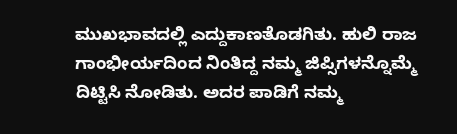ಮುಖಭಾವದಲ್ಲಿ ಎದ್ದುಕಾಣತೊಡಗಿತು. ಹುಲಿ ರಾಜ ಗಾಂಭೀರ್ಯದಿಂದ ನಿಂತಿದ್ದ ನಮ್ಮ ಜಿಪ್ಸಿಗಳನ್ನೊಮ್ಮೆ ದಿಟ್ಟಿಸಿ ನೋಡಿತು. ಅದರ ಪಾಡಿಗೆ ನಮ್ಮ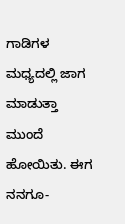ಗಾಡಿಗಳ ಮಧ್ಯದಲ್ಲಿ ಜಾಗ ಮಾಡುತ್ತಾ ಮುಂದೆ ಹೋಯಿತು. ಈಗ ನನಗೂ-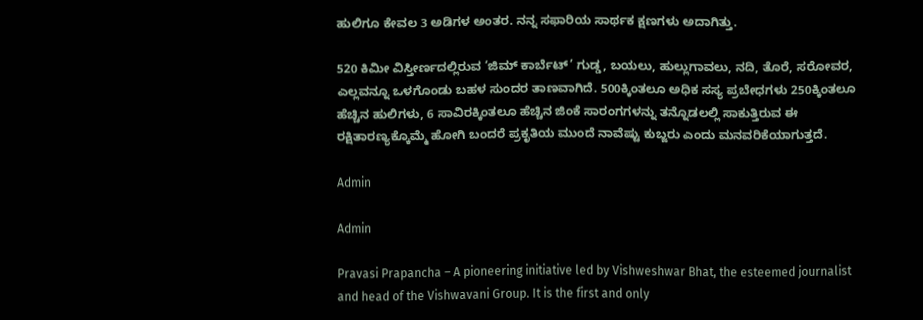ಹುಲಿಗೂ ಕೇವಲ 3 ಅಡಿಗಳ ಅಂತರ. ನನ್ನ ಸಫಾರಿಯ ಸಾರ್ಥಕ ಕ್ಷಣಗಳು ಅದಾಗಿತ್ತು.

520 ಕಿಮೀ ವಿಸ್ತೀರ್ಣದಲ್ಲಿರುವ ‘ಜಿಮ್ ಕಾರ್ಬೆಟ್’ ಗುಡ್ಡ, ಬಯಲು, ಹುಲ್ಲುಗಾವಲು, ನದಿ, ತೊರೆ, ಸರೋವರ, ಎಲ್ಲವನ್ನೂ ಒಳಗೊಂಡು ಬಹಳ ಸುಂದರ ತಾಣವಾಗಿದೆ. 500ಕ್ಕಿಂತಲೂ ಅಧಿಕ ಸಸ್ಯ ಪ್ರಬೇಧಗಳು 250ಕ್ಕಿಂತಲೂ ಹೆಚ್ಚಿನ ಹುಲಿಗಳು, 6 ಸಾವಿರಕ್ಕಿಂತಲೂ ಹೆಚ್ಚಿನ ಜಿಂಕೆ ಸಾರಂಗಗಳನ್ನು ತನ್ನೊಡಲಲ್ಲಿ ಸಾಕುತ್ತಿರುವ ಈ ರಕ್ಷಿತಾರಣ್ಯಕ್ಕೊಮ್ಮೆ ಹೋಗಿ ಬಂದರೆ ಪ್ರಕೃತಿಯ ಮುಂದೆ ನಾವೆಷ್ಟು ಕುಬ್ಜರು ಎಂದು ಮನವರಿಕೆಯಾಗುತ್ತದೆ.

Admin

Admin

Pravasi Prapancha – A pioneering initiative led by Vishweshwar Bhat, the esteemed journalist and head of the Vishwavani Group. It is the first and only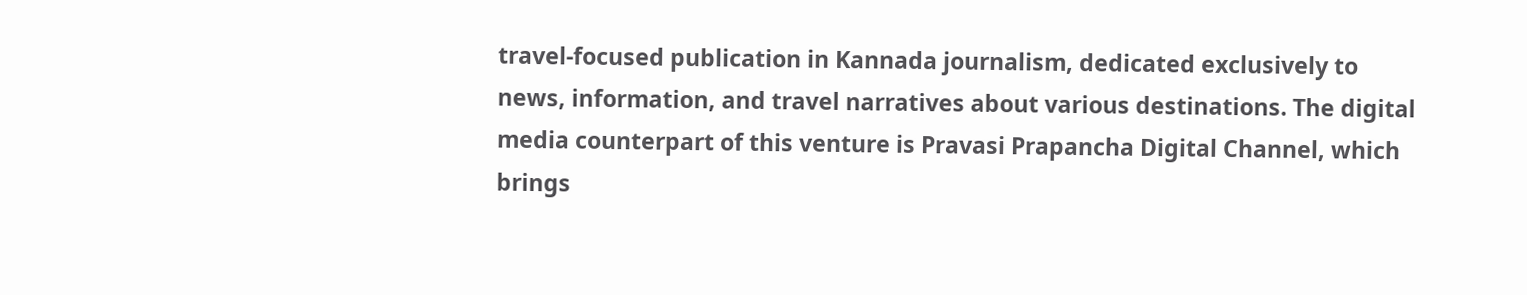travel-focused publication in Kannada journalism, dedicated exclusively to news, information, and travel narratives about various destinations. The digital media counterpart of this venture is Pravasi Prapancha Digital Channel, which brings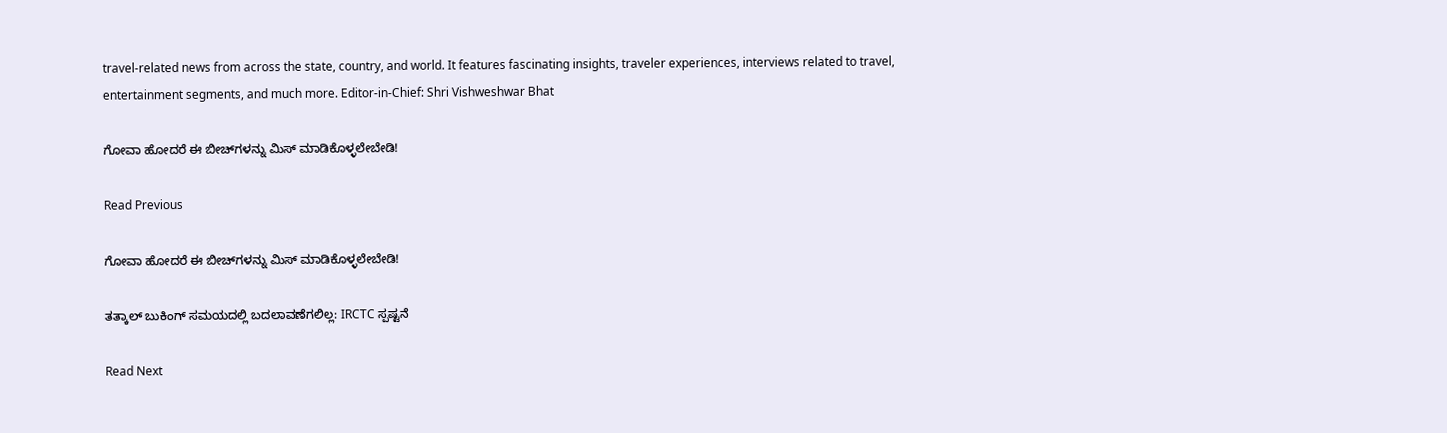travel-related news from across the state, country, and world. It features fascinating insights, traveler experiences, interviews related to travel, entertainment segments, and much more. Editor-in-Chief: Shri Vishweshwar Bhat

ಗೋವಾ ಹೋದರೆ ಈ ಬೀಚ್‌ಗಳನ್ನು ಮಿಸ್‌ ಮಾಡಿಕೊಳ್ಳಲೇಬೇಡಿ!

Read Previous

ಗೋವಾ ಹೋದರೆ ಈ ಬೀಚ್‌ಗಳನ್ನು ಮಿಸ್‌ ಮಾಡಿಕೊಳ್ಳಲೇಬೇಡಿ!

ತತ್ಕಾಲ್ ಬುಕಿಂಗ್ ಸಮಯದಲ್ಲಿ ಬದಲಾವಣೆಗಲಿಲ್ಲ: IRCTC ಸ್ಪಷ್ಟನೆ

Read Next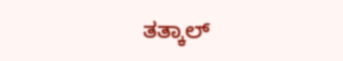ತತ್ಕಾಲ್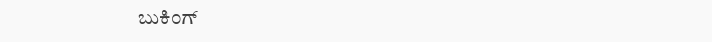ಬುಕಿಂಗ್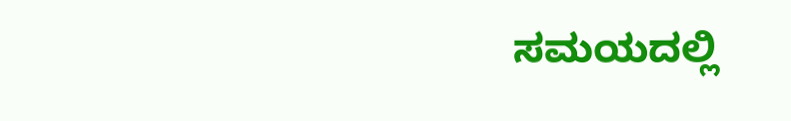ಸಮಯದಲ್ಲಿ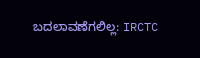ಬದಲಾವಣೆಗಲಿಲ್ಲ: IRCTC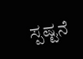ಸ್ಪಷ್ಟನೆ